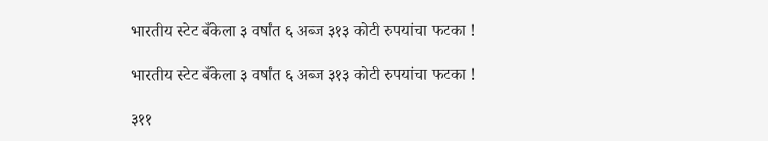भारतीय स्टेट बँकेला ३ वर्षांत ६ अब्ज ३१३ कोटी रुपयांचा फटका !

भारतीय स्टेट बँकेला ३ वर्षांत ६ अब्ज ३१३ कोटी रुपयांचा फटका !

३११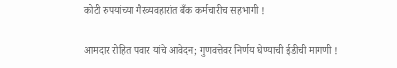कोटी रुपयांच्या गैरव्यवहारांत बँक कर्मचारीच सहभागी !

आमदार रोहित पवार यांचे आवेदन; गुणवत्तेवर निर्णय घेण्याची ईडीची मागणी !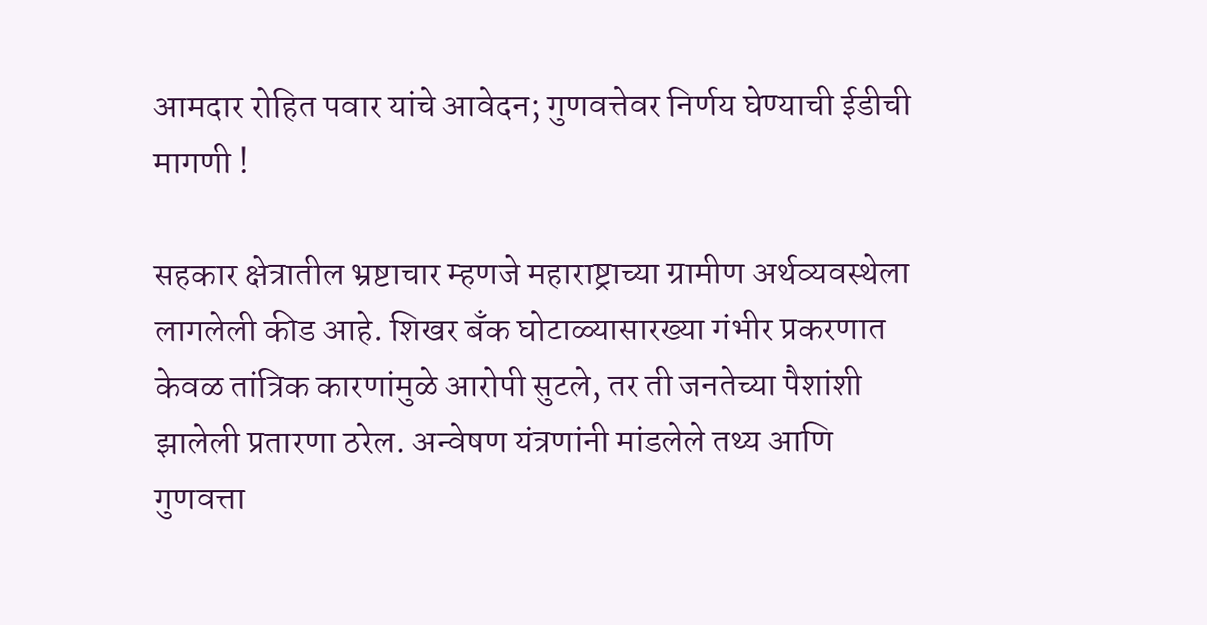आमदार रोहित पवार यांचे आवेदन; गुणवत्तेवर निर्णय घेण्याची ईडीची मागणी !

सहकार क्षेत्रातील भ्रष्टाचार म्हणजे महाराष्ट्राच्या ग्रामीण अर्थव्यवस्थेला लागलेली कीड आहे. शिखर बँक घोटाळ्यासारख्या गंभीर प्रकरणात केवळ तांत्रिक कारणांमुळे आरोपी सुटले, तर ती जनतेच्या पैशांशी झालेली प्रतारणा ठरेल. अन्वेषण यंत्रणांनी मांडलेले तथ्य आणि गुणवत्ता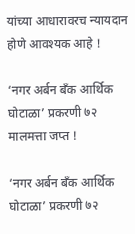यांच्या आधारावरच न्यायदान होणे आवश्यक आहे !

‘नगर अर्बन बँक आर्थिक घोटाळा’ प्रकरणी ७२ मालमत्ता जप्त !

‘नगर अर्बन बँक आर्थिक घोटाळा’ प्रकरणी ७२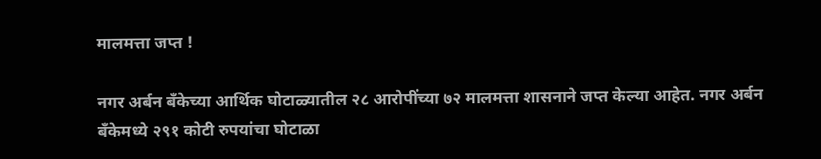मालमत्ता जप्त !

नगर अर्बन बँकेच्या आर्थिक घोटाळ्यातील २८ आरोपींच्या ७२ मालमत्ता शासनाने जप्त केल्या आहेत. नगर अर्बन बँकेमध्ये २९१ कोटी रुपयांचा घोटाळा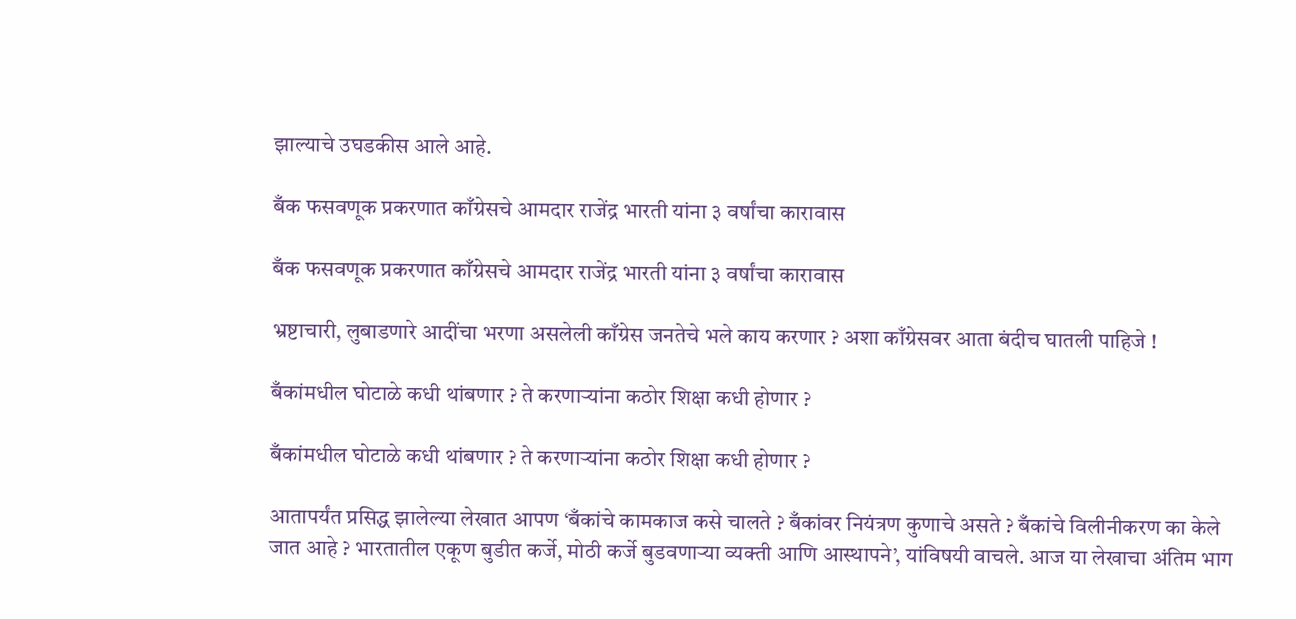झाल्याचे उघडकीस आले आहे.

बँक फसवणूक प्रकरणात काँग्रेसचे आमदार राजेंद्र भारती यांना ३ वर्षांचा कारावास

बँक फसवणूक प्रकरणात काँग्रेसचे आमदार राजेंद्र भारती यांना ३ वर्षांचा कारावास

भ्रष्टाचारी, लुबाडणारे आदींचा भरणा असलेली काँग्रेस जनतेचे भले काय करणार ? अशा काँग्रेसवर आता बंदीच घातली पाहिजे !

बँकांमधील घोटाळे कधी थांबणार ? ते करणार्‍यांना कठोर शिक्षा कधी होणार ?

बँकांमधील घोटाळे कधी थांबणार ? ते करणार्‍यांना कठोर शिक्षा कधी होणार ?

आतापर्यंत प्रसिद्ध झालेल्या लेखात आपण ‘बँकांचे कामकाज कसे चालते ? बँकांवर नियंत्रण कुणाचे असते ? बँकांचे विलीनीकरण का केले जात आहे ? भारतातील एकूण बुडीत कर्जे, मोठी कर्जे बुडवणार्‍या व्यक्ती आणि आस्थापने’, यांविषयी वाचले. आज या लेखाचा अंतिम भाग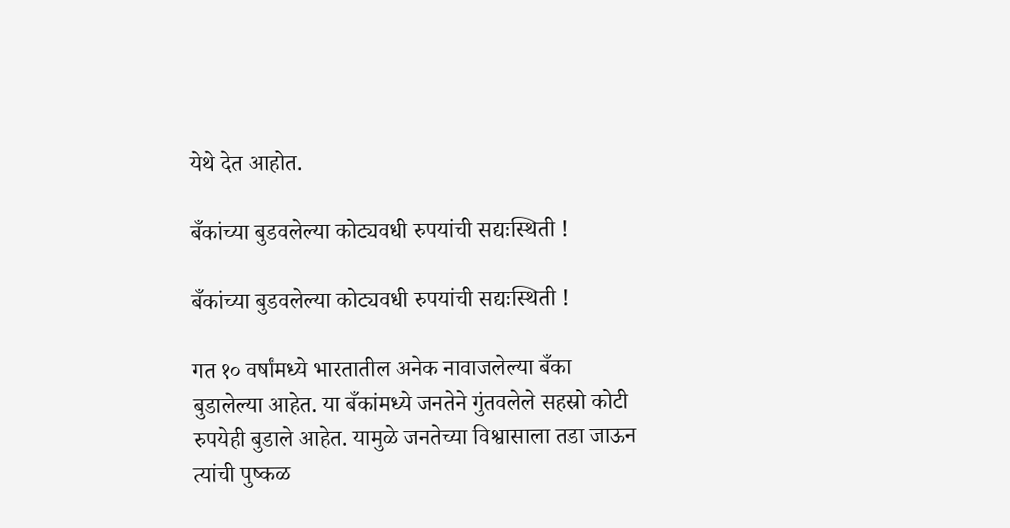येथे देत आहोत.

बँकांच्या बुडवलेल्या कोट्यवधी रुपयांची सद्यःस्थिती !

बँकांच्या बुडवलेल्या कोट्यवधी रुपयांची सद्यःस्थिती !

गत १० वर्षांमध्ये भारतातील अनेक नावाजलेल्या बँका बुडालेल्या आहेत. या बँकांमध्ये जनतेने गुंतवलेले सहस्रो कोटी रुपयेही बुडाले आहेत. यामुळे जनतेच्या विश्वासाला तडा जाऊन त्यांची पुष्कळ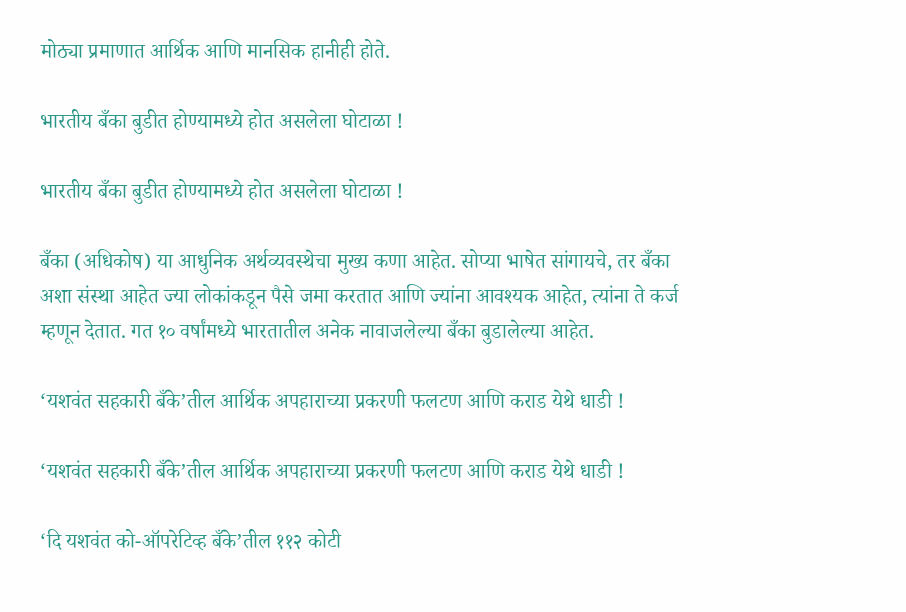मोठ्या प्रमाणात आर्थिक आणि मानसिक हानीही होते.

भारतीय बँका बुडीत होण्यामध्ये होत असलेला घोटाळा !

भारतीय बँका बुडीत होण्यामध्ये होत असलेला घोटाळा !

बँका (अधिकोष) या आधुनिक अर्थव्यवस्थेचा मुख्य कणा आहेत. सोप्या भाषेत सांगायचे, तर बँका अशा संस्था आहेत ज्या लोकांकडून पैसे जमा करतात आणि ज्यांना आवश्यक आहेत, त्यांना ते कर्ज म्हणून देतात. गत १० वर्षांमध्ये भारतातील अनेक नावाजलेल्या बँका बुडालेल्या आहेत.

‘यशवंत सहकारी बँके’तील आर्थिक अपहाराच्या प्रकरणी फलटण आणि कराड येथे धाडी !

‘यशवंत सहकारी बँके’तील आर्थिक अपहाराच्या प्रकरणी फलटण आणि कराड येथे धाडी !

‘दि यशवंत को-ऑपरेटिव्ह बँके’तील ११२ कोटी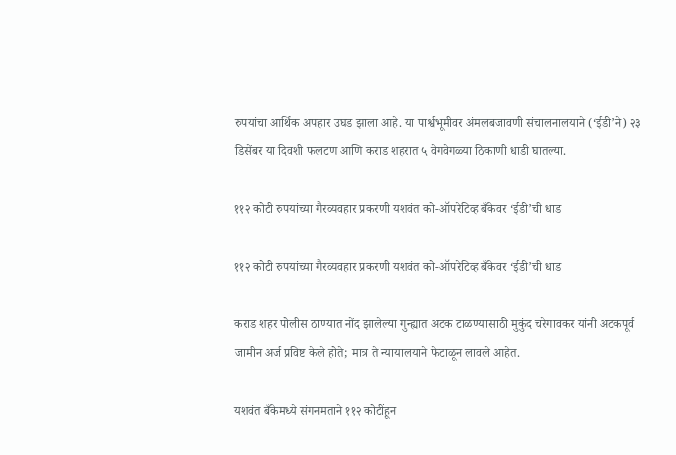रुपयांचा आर्थिक अपहार उघड झाला आहे. या पार्श्वभूमीवर अंमलबजावणी संचालनालयाने (‘ईडी’ने) २३ डिसेंबर या दिवशी फलटण आणि कराड शहरात ५ वेगवेगळ्या ठिकाणी धाडी घातल्या.

११२ कोटी रुपयांच्या गैरव्यवहार प्रकरणी यशवंत को-ऑपरेटिव्ह बँकेवर ‘ईडी’ची धाड

११२ कोटी रुपयांच्या गैरव्यवहार प्रकरणी यशवंत को-ऑपरेटिव्ह बँकेवर ‘ईडी’ची धाड

कराड शहर पोलीस ठाण्यात नोंद झालेल्या गुन्ह्यात अटक टाळण्यासाठी मुकुंद चरेगावकर यांनी अटकपूर्व जामीन अर्ज प्रविष्ट केले होते; मात्र ते न्यायालयाने फेटाळून लावले आहेत.

यशवंत बँकेमध्ये संगनमताने ११२ कोटींहून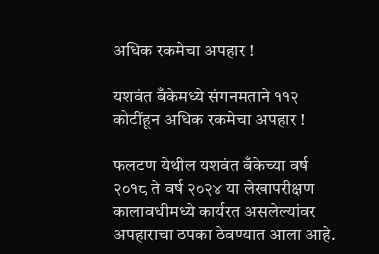अधिक रकमेचा अपहार !

यशवंत बँकेमध्ये संगनमताने ११२ कोटींहून अधिक रकमेचा अपहार !

फलटण येथील यशवंत बँकेच्या वर्ष २०१८ ते वर्ष २०२४ या लेखापरीक्षण कालावधीमध्ये कार्यरत असलेल्यांवर अपहाराचा ठपका ठेवण्यात आला आहे.